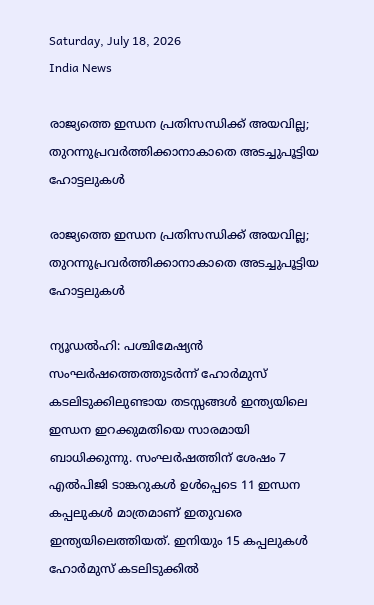Saturday, July 18, 2026
India News

രാജ്യത്തെ ഇന്ധന പ്രതിസന്ധിക്ക് അയവില്ല; തുറന്നുപ്രവര്‍ത്തിക്കാനാകാതെ അടച്ചുപൂട്ടിയ ഹോട്ടലുകള്‍

രാജ്യത്തെ ഇന്ധന പ്രതിസന്ധിക്ക് അയവില്ല; തുറന്നുപ്രവര്‍ത്തിക്കാനാകാതെ അടച്ചുപൂട്ടിയ ഹോട്ടലുകള്‍

ന്യൂഡല്‍ഹി: പശ്ചിമേഷ്യന്‍ സംഘര്‍ഷത്തെത്തുടര്‍ന്ന് ഹോര്‍മുസ് കടലിടുക്കിലുണ്ടായ തടസ്സങ്ങള്‍ ഇന്ത്യയിലെ ഇന്ധന ഇറക്കുമതിയെ സാരമായി ബാധിക്കുന്നു. സംഘര്‍ഷത്തിന് ശേഷം 7 എല്‍പിജി ടാങ്കറുകള്‍ ഉള്‍പ്പെടെ 11 ഇന്ധന കപ്പലുകള്‍ മാത്രമാണ് ഇതുവരെ ഇന്ത്യയിലെത്തിയത്. ഇനിയും 15 കപ്പലുകള്‍ ഹോര്‍മുസ് കടലിടുക്കില്‍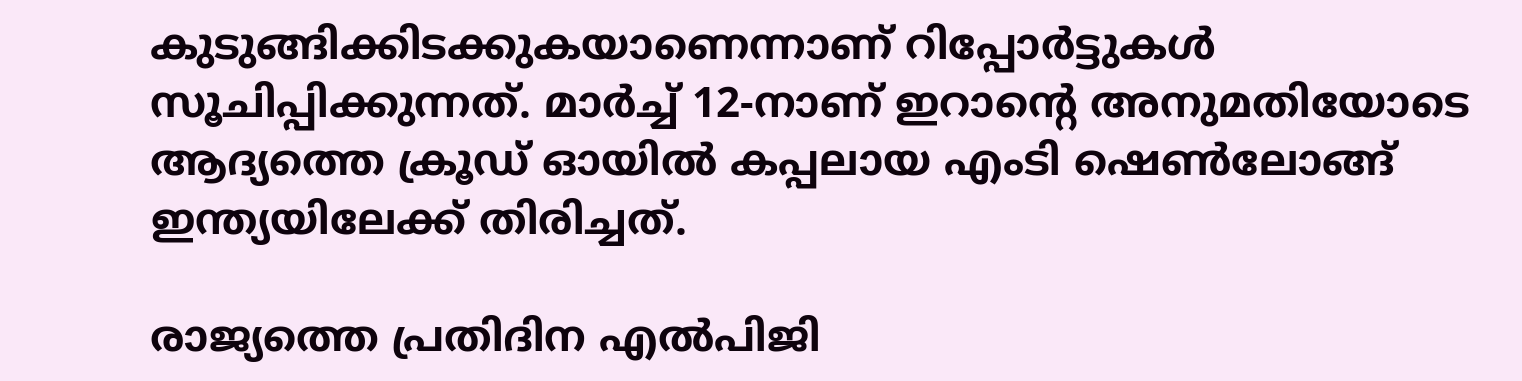കുടുങ്ങിക്കിടക്കുകയാണെന്നാണ് റിപ്പോര്‍ട്ടുകള്‍ സൂചിപ്പിക്കുന്നത്. മാര്‍ച്ച് 12-നാണ് ഇറാന്റെ അനുമതിയോടെ ആദ്യത്തെ ക്രൂഡ് ഓയില്‍ കപ്പലായ എംടി ഷെണ്‍ലോങ്ങ് ഇന്ത്യയിലേക്ക് തിരിച്ചത്.

രാജ്യത്തെ പ്രതിദിന എല്‍പിജി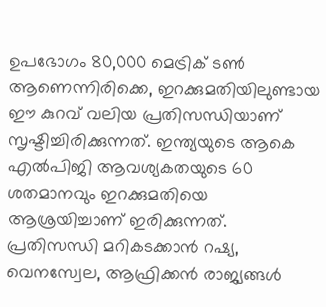ഉപഭോഗം 80,000 മെട്രിക് ടണ്‍ ആണെന്നിരിക്കെ, ഇറക്കുമതിയിലുണ്ടായ ഈ കുറവ് വലിയ പ്രതിസന്ധിയാണ് സൃഷ്ടിച്ചിരിക്കുന്നത്. ഇന്ത്യയുടെ ആകെ എല്‍പിജി ആവശ്യകതയുടെ 60 ശതമാനവും ഇറക്കുമതിയെ ആശ്രയിച്ചാണ് ഇരിക്കുന്നത്. പ്രതിസന്ധി മറികടക്കാന്‍ റഷ്യ, വെനസ്വേല, ആഫ്രിക്കന്‍ രാജ്യങ്ങള്‍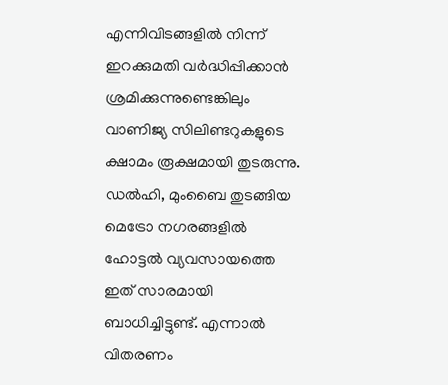എന്നിവിടങ്ങളില്‍ നിന്ന് ഇറക്കുമതി വര്‍ദ്ധിപ്പിക്കാന്‍ ശ്രമിക്കുന്നുണ്ടെങ്കിലും വാണിജ്യ സിലിണ്ടറുകളുടെ ക്ഷാമം രൂക്ഷമായി തുടരുന്നു. ഡല്‍ഹി, മുംബൈ തുടങ്ങിയ മെട്രോ നഗരങ്ങളില്‍ ഹോട്ടല്‍ വ്യവസായത്തെ ഇത് സാരമായി ബാധിച്ചിട്ടുണ്ട്. എന്നാല്‍ വിതരണം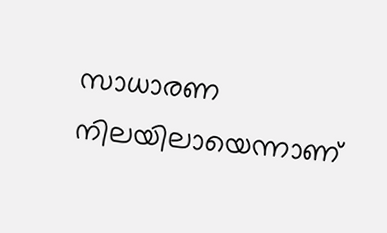സാധാരണ നിലയിലായെന്നാണ്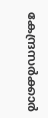കേന്ദ്രസര്‍ക്കാര്‍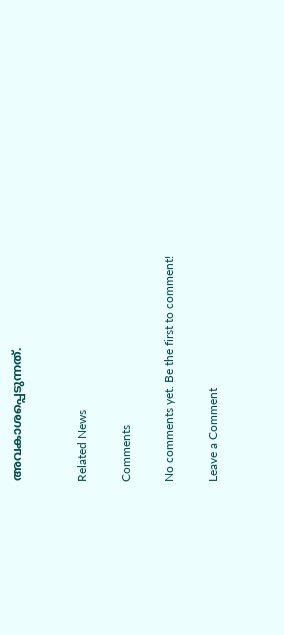അവകാശപ്പെടുന്നത്.


Related News

Comments

No comments yet. Be the first to comment!

Leave a Comment